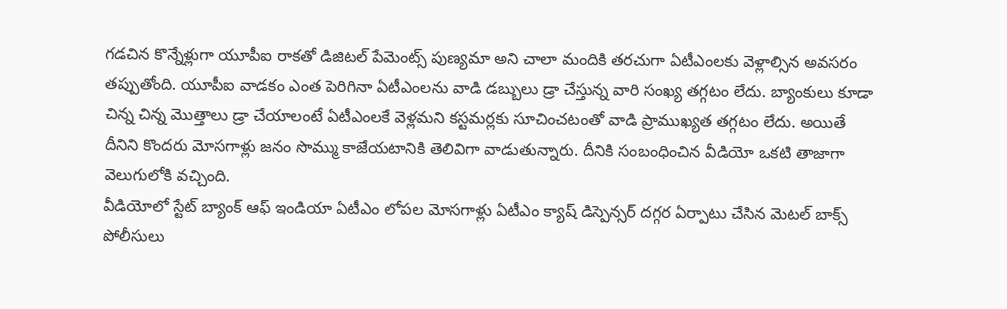గడచిన కొన్నేళ్లుగా యూపీఐ రాకతో డిజిటల్ పేమెంట్స్ పుణ్యమా అని చాలా మందికి తరచుగా ఏటీఎంలకు వెళ్లాల్సిన అవసరం తప్పుతోంది. యూపీఐ వాడకం ఎంత పెరిగినా ఏటీఎంలను వాడి డబ్బులు డ్రా చేస్తున్న వారి సంఖ్య తగ్గటం లేదు. బ్యాంకులు కూడా చిన్న చిన్న మెుత్తాలు డ్రా చేయాలంటే ఏటీఎంలకే వెళ్లమని కస్టమర్లకు సూచించటంతో వాడి ప్రాముఖ్యత తగ్గటం లేదు. అయితే దీనిని కొందరు మోసగాళ్లు జనం సొమ్ము కాజేయటానికి తెలివిగా వాడుతున్నారు. దీనికి సంబంధించిన వీడియో ఒకటి తాజాగా వెలుగులోకి వచ్చింది.
వీడియోలో స్టేట్ బ్యాంక్ ఆఫ్ ఇండియా ఏటీఎం లోపల మోసగాళ్లు ఏటీఎం క్యాష్ డిస్పెన్సర్ దగ్గర ఏర్పాటు చేసిన మెటల్ బాక్స్ పోలీసులు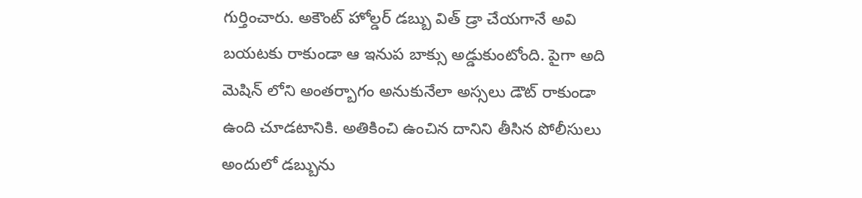గుర్తించారు. అకౌంట్ హోల్డర్ డబ్బు విత్ డ్రా చేయగానే అవి బయటకు రాకుండా ఆ ఇనుప బాక్సు అడ్డుకుంటోంది. పైగా అది మెషిన్ లోని అంతర్బాగం అనుకునేలా అస్సలు డౌట్ రాకుండా ఉంది చూడటానికి. అతికించి ఉంచిన దానిని తీసిన పోలీసులు అందులో డబ్బును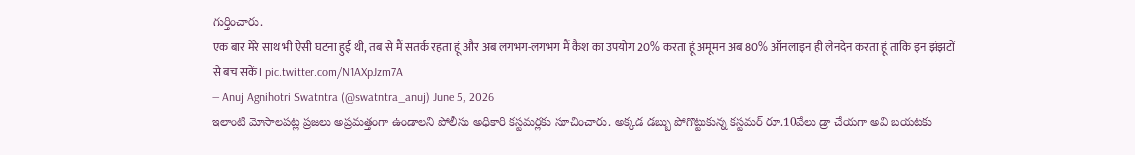గుర్తించారు.
एक बार मेरे साथ भी ऐसी घटना हुई थी, तब से मैं सतर्क रहता हूं और अब लगभग-लगभग मैं कैश का उपयोग 20% करता हूं अमूमन अब 80% ऑनलाइन ही लेनदेन करता हूं ताकि इन झंझटों से बच सकें। pic.twitter.com/N1AXpJzm7A
— Anuj Agnihotri Swatntra (@swatntra_anuj) June 5, 2026
ఇలాంటి మోసాలపట్ల ప్రజలు అప్రమత్తంగా ఉండాలని పోలీసు అధికారి కస్టమర్లకు సూచించారు. అక్కడ డబ్బు పోగొట్టుకున్న కస్టమర్ రూ.10వేలు డ్రా చేయగా అవి బయటకు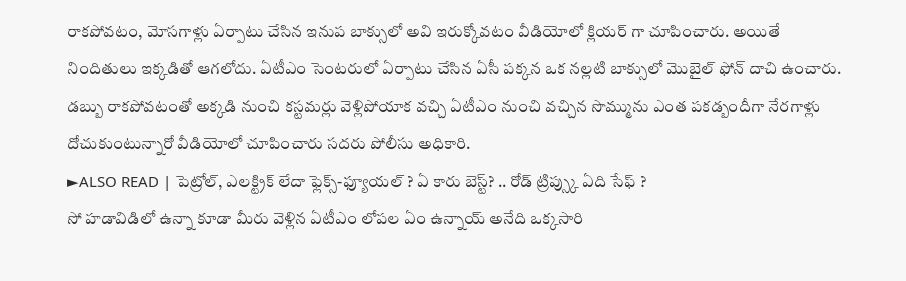రాకపోవటం, మోసగాళ్లు ఏర్పాటు చేసిన ఇనుప బాక్సులో అవి ఇరుక్కోవటం వీడియోలో క్లియర్ గా చూపించారు. అయితే నిందితులు ఇక్కడితో ఆగలోదు. ఏటీఎం సెంటరులో ఏర్పాటు చేసిన ఏసీ పక్కన ఒక నల్లటి బాక్సులో మెుబైల్ ఫోన్ దాచి ఉంచారు. డబ్బు రాకపోవటంతో అక్కడి నుంచి కస్టమర్లు వెళ్లిపోయాక వచ్చి ఏటీఎం నుంచి వచ్చిన సొమ్మును ఎంత పకడ్బందీగా నేరగాళ్లు దోచుకుంటున్నారో వీడియోలో చూపించారు సదరు పోలీసు అధికారి.
►ALSO READ | పెట్రోల్, ఎలక్ట్రిక్ లేదా ఫ్లెక్స్-ఫ్యూయల్ ? ఏ కారు బెస్ట్? .. రోడ్ ట్రిప్స్కు ఏది సేఫ్ ?
సో హడావిడిలో ఉన్నా కూడా మీరు వెళ్లిన ఏటీఎం లోపల ఏం ఉన్నాయ్ అనేది ఒక్కసారి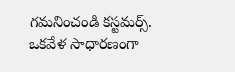గమనించండి కస్టమర్స్. ఒకవేళ సాధారణంగా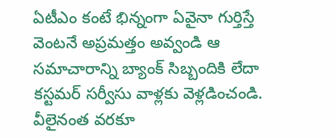ఏటీఎం కంటే భిన్నంగా ఏవైనా గుర్తిస్తే వెంటనే అప్రమత్తం అవ్వండి ఆ సమాచారాన్ని బ్యాంక్ సిబ్బందికి లేదా కస్టమర్ సర్వీసు వాళ్లకు వెళ్లడించండి. వీలైనంత వరకూ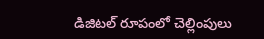డిజిటల్ రూపంలో చెల్లింపులు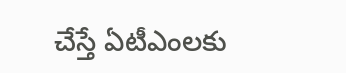చేస్తే ఏటీఎంలకు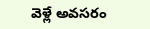వెళ్లే అవసరం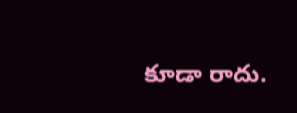కూడా రాదు.